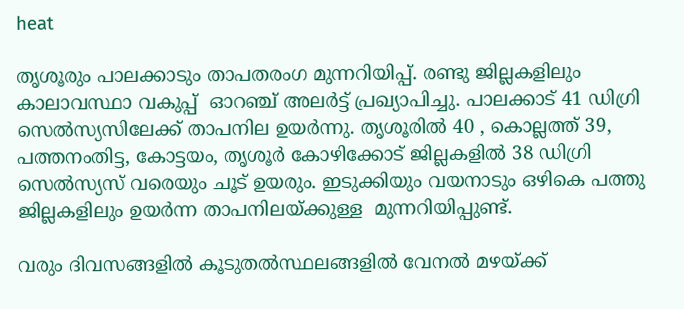heat

തൃശൂരും പാലക്കാടും താപതരംഗ മുന്നറിയിപ്പ്. രണ്ടു ജില്ലകളിലും കാലാവസ്ഥാ വകുപ്പ്  ഓറഞ്ച് അലര്‍ട്ട് പ്രഖ്യാപിച്ചു. പാലക്കാട് 41 ഡിഗ്രി സെല്‍സ്യസിലേക്ക് താപനില ഉയര്‍ന്നു. തൃശൂരില്‍ 40 , കൊല്ലത്ത് 39, പത്തനംതിട്ട, കോട്ടയം, തൃശൂര്‍ കോഴിക്കോട് ജില്ലകളില്‍ 38 ഡിഗ്രി സെല്‍സ്യസ് വരെയും ചൂട് ഉയരും. ഇടുക്കിയും വയനാടും ഒഴികെ പത്തു ജില്ലകളിലും ഉയര്‍ന്ന താപനിലയ്ക്കുള്ള  മുന്നറിയിപ്പുണ്ട്.

വരും ദിവസങ്ങളില്‍ കൂടുതല്‍സ്ഥലങ്ങളില്‍ വേനല്‍ മഴയ്ക്ക്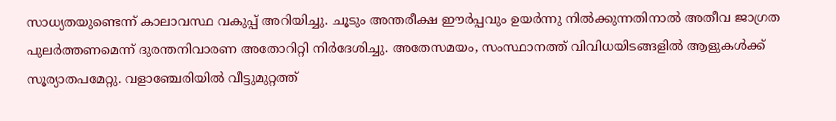സാധ്യതയുണ്ടെന്ന് കാലാവസ്ഥ വകുപ്പ് അറിയിച്ചു. ചൂടും അന്തരീക്ഷ ഈര്‍പ്പവും ഉയര്‍ന്നു നില്‍ക്കുന്നതിനാല്‍ അതീവ ജാഗ്രത പുലര്‍ത്തണമെന്ന് ദുരന്തനിവാരണ അതോറിറ്റി നിര്‍ദേശിച്ചു. അതേസമയം, സംസ്ഥാനത്ത് വിവിധയിടങ്ങളില്‍ ആളുകള്‍ക്ക് സൂര്യാതപമേറ്റു. വളാഞ്ചേരിയില്‍ വീട്ടുമുറ്റത്ത്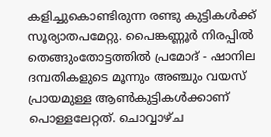കളിച്ചുകൊണ്ടിരുന്ന രണ്ടു കുട്ടികൾക്ക് സൂര്യാതപമേറ്റു. പൈങ്കണ്ണൂർ നിരപ്പിൽ തെങ്ങുംതോട്ടത്തിൽ പ്രമോദ് - ഷാനില ദമ്പതികളുടെ മൂന്നും അഞ്ചും വയസ് പ്രായമുള്ള ആണ്‍കുട്ടികള്‍ക്കാണ് പൊള്ളലേറ്റത്. ചൊവ്വാഴ്ച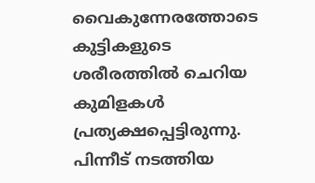വൈകുന്നേരത്തോടെ കുട്ടികളുടെ ശരീരത്തിൽ ചെറിയ കുമിളകൾ പ്രത്യക്ഷപ്പെട്ടിരുന്നു. പിന്നീട് നടത്തിയ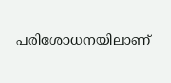പരിശോധനയിലാണ്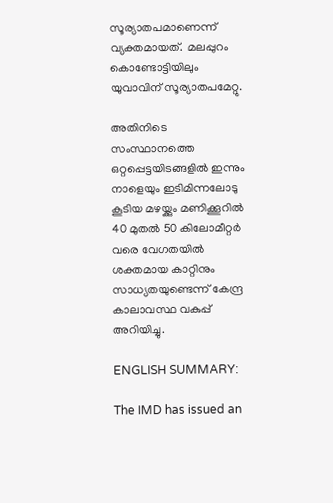സൂര്യാതപമാണെന്ന് വ്യക്തമായത്.  മലപ്പുറം കൊണ്ടോട്ടിയിലും യുവാവിന് സൂര്യാതപമേറ്റു.

അതിനിടെ സംസ്ഥാനത്തെ ഒറ്റപ്പെട്ടയിടങ്ങളിൽ ഇന്നും നാളെയും ഇടിമിന്നലോടു കൂടിയ മഴയ്ക്കും മണിക്കൂറിൽ 40 മുതൽ 50 കിലോമീറ്റർ വരെ വേഗതയിൽ ശക്തമായ കാറ്റിനും സാധ്യതയുണ്ടെന്ന് കേന്ദ്ര കാലാവസ്ഥ വകുപ്പ് അറിയിച്ചു.

ENGLISH SUMMARY:

The IMD has issued an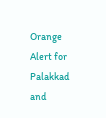Orange Alert for Palakkad and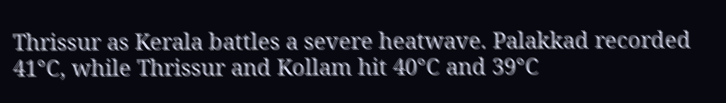Thrissur as Kerala battles a severe heatwave. Palakkad recorded 41°C, while Thrissur and Kollam hit 40°C and 39°C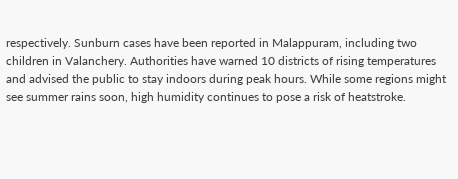respectively. Sunburn cases have been reported in Malappuram, including two children in Valanchery. Authorities have warned 10 districts of rising temperatures and advised the public to stay indoors during peak hours. While some regions might see summer rains soon, high humidity continues to pose a risk of heatstroke.